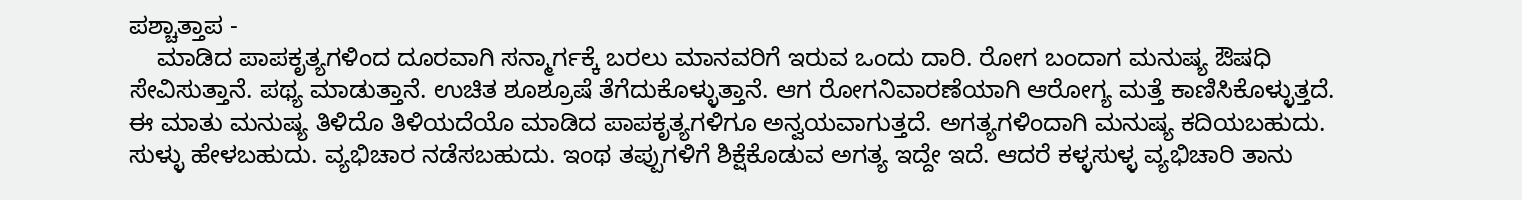ಪಶ್ಚಾತ್ತಾಪ -
    ಮಾಡಿದ ಪಾಪಕೃತ್ಯಗಳಿಂದ ದೂರವಾಗಿ ಸನ್ಮಾರ್ಗಕ್ಕೆ ಬರಲು ಮಾನವರಿಗೆ ಇರುವ ಒಂದು ದಾರಿ. ರೋಗ ಬಂದಾಗ ಮನುಷ್ಯ ಔಷಧಿ ಸೇವಿಸುತ್ತಾನೆ. ಪಥ್ಯ ಮಾಡುತ್ತಾನೆ. ಉಚಿತ ಶೂಶ್ರೂಷೆ ತೆಗೆದುಕೊಳ್ಳುತ್ತಾನೆ. ಆಗ ರೋಗನಿವಾರಣೆಯಾಗಿ ಆರೋಗ್ಯ ಮತ್ತೆ ಕಾಣಿಸಿಕೊಳ್ಳುತ್ತದೆ. ಈ ಮಾತು ಮನುಷ್ಯ ತಿಳಿದೊ ತಿಳಿಯದೆಯೊ ಮಾಡಿದ ಪಾಪಕೃತ್ಯಗಳಿಗೂ ಅನ್ವಯವಾಗುತ್ತದೆ. ಅಗತ್ಯಗಳಿಂದಾಗಿ ಮನುಷ್ಯ ಕದಿಯಬಹುದು. ಸುಳ್ಳು ಹೇಳಬಹುದು. ವ್ಯಭಿಚಾರ ನಡೆಸಬಹುದು. ಇಂಥ ತಪ್ಪುಗಳಿಗೆ ಶಿಕ್ಷೆಕೊಡುವ ಅಗತ್ಯ ಇದ್ದೇ ಇದೆ. ಆದರೆ ಕಳ್ಳಸುಳ್ಳ ವ್ಯಭಿಚಾರಿ ತಾನು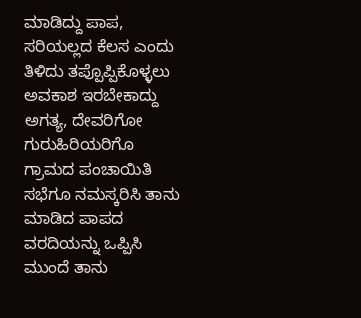ಮಾಡಿದ್ದು ಪಾಪ, ಸರಿಯಲ್ಲದ ಕೆಲಸ ಎಂದು ತಿಳಿದು ತಪ್ಪೊಪ್ಪಿಕೊಳ್ಳಲು ಅವಕಾಶ ಇರಬೇಕಾದ್ದು ಅಗತ್ಯ, ದೇವರಿಗೋ ಗುರುಹಿರಿಯರಿಗೊ ಗ್ರಾಮದ ಪಂಚಾಯಿತಿ ಸಭೆಗೂ ನಮಸ್ಕರಿಸಿ ತಾನು ಮಾಡಿದ ಪಾಪದ ವರದಿಯನ್ನು ಒಪ್ಪಿಸಿ ಮುಂದೆ ತಾನು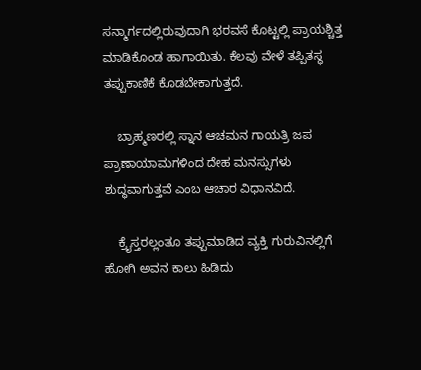ಸನ್ಮಾರ್ಗದಲ್ಲಿರುವುದಾಗಿ ಭರವಸೆ ಕೊಟ್ಟಲ್ಲಿ ಪ್ರಾಯಶ್ಚಿತ್ತ ಮಾಡಿಕೊಂಡ ಹಾಗಾಯಿತು. ಕೆಲವು ವೇಳೆ ತಪ್ಪಿತಸ್ಥ ತಪ್ಪುಕಾಣಿಕೆ ಕೊಡಬೇಕಾಗುತ್ತದೆ.

    ಬ್ರಾಹ್ಮಣರಲ್ಲಿ ಸ್ನಾನ ಆಚಮನ ಗಾಯತ್ರಿ ಜಪ ಪ್ರಾಣಾಯಾಮಗಳಿಂದ ದೇಹ ಮನಸ್ಸುಗಳು ಶುದ್ಧವಾಗುತ್ತವೆ ಎಂಬ ಆಚಾರ ವಿಧಾನವಿದೆ.

    ಕ್ರೈಸ್ತರಲ್ಲಂತೂ ತಪ್ಪುಮಾಡಿದ ವ್ಯಕ್ತಿ ಗುರುವಿನಲ್ಲಿಗೆ ಹೋಗಿ ಅವನ ಕಾಲು ಹಿಡಿದು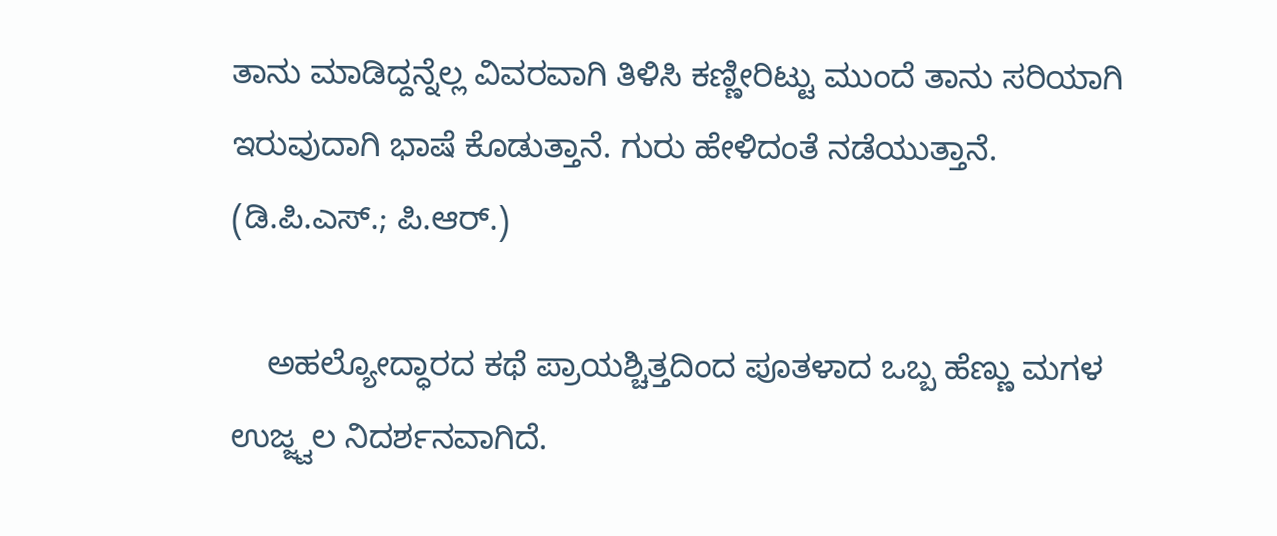ತಾನು ಮಾಡಿದ್ದನ್ನೆಲ್ಲ ವಿವರವಾಗಿ ತಿಳಿಸಿ ಕಣ್ಣೀರಿಟ್ಟು ಮುಂದೆ ತಾನು ಸರಿಯಾಗಿ ಇರುವುದಾಗಿ ಭಾಷೆ ಕೊಡುತ್ತಾನೆ. ಗುರು ಹೇಳಿದಂತೆ ನಡೆಯುತ್ತಾನೆ.
(ಡಿ.ಪಿ.ಎಸ್.; ಪಿ.ಆರ್.)

    ಅಹಲ್ಯೋದ್ಧಾರದ ಕಥೆ ಪ್ರಾಯಶ್ಚಿತ್ತದಿಂದ ಪೂತಳಾದ ಒಬ್ಬ ಹೆಣ್ಣು ಮಗಳ ಉಜ್ಜ್ವಲ ನಿದರ್ಶನವಾಗಿದೆ.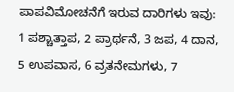ಪಾಪವಿಮೋಚನೆಗೆ ಇರುವ ದಾರಿಗಳು ಇವು: 1 ಪಶ್ಚಾತ್ತಾಪ, 2 ಪ್ರಾರ್ಥನೆ, 3 ಜಪ, 4 ದಾನ, 5 ಉಪವಾಸ, 6 ವ್ರತನೇಮಗಳು, 7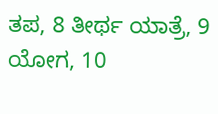ತಪ, 8 ತೀರ್ಥ ಯಾತ್ರೆ, 9 ಯೋಗ, 10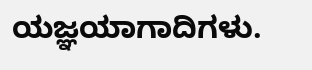ಯಜ್ಞಯಾಗಾದಿಗಳು.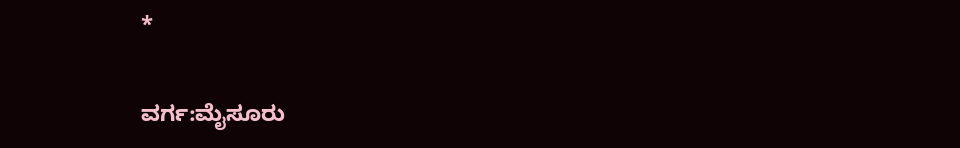*

ವರ್ಗ:ಮೈಸೂರು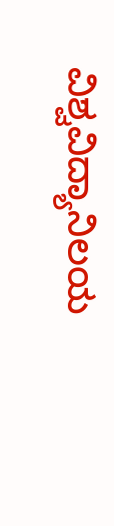ವಿಶ್ವವಿದ್ಯಾನಿಲಯ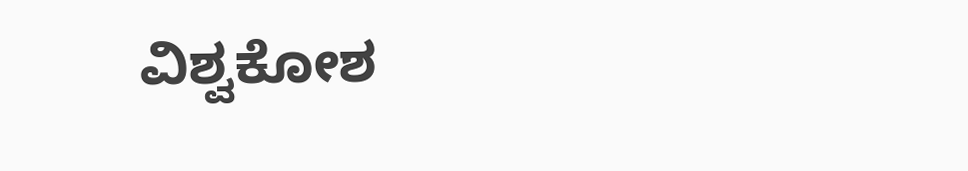ವಿಶ್ವಕೋಶ